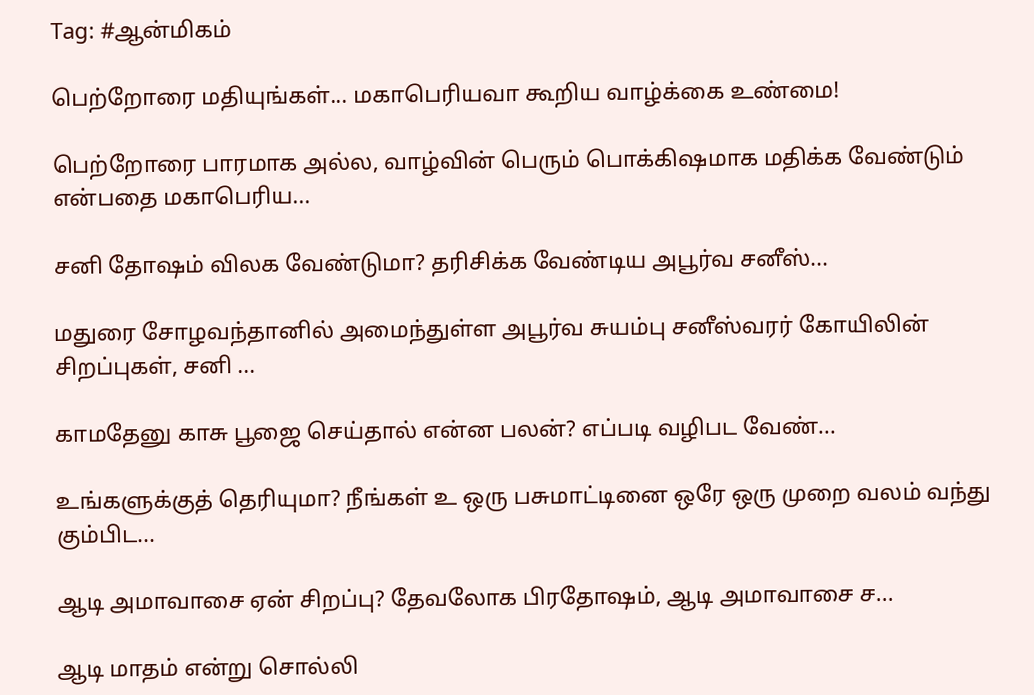Tag: #ஆன்மிகம்

பெற்றோரை மதியுங்கள்... மகாபெரியவா கூறிய வாழ்க்கை உண்மை!

பெற்றோரை பாரமாக அல்ல, வாழ்வின் பெரும் பொக்கிஷமாக மதிக்க வேண்டும் என்பதை மகாபெரிய...

சனி தோஷம் விலக வேண்டுமா? தரிசிக்க வேண்டிய அபூர்வ சனீஸ்...

மதுரை சோழவந்தானில் அமைந்துள்ள அபூர்வ சுயம்பு சனீஸ்வரர் கோயிலின் சிறப்புகள், சனி ...

காமதேனு காசு பூஜை செய்தால் என்ன பலன்? எப்படி வழிபட வேண்...

உங்களுக்குத் தெரியுமா? நீங்கள் உ ஒரு பசுமாட்டினை ஒரே ஒரு முறை வலம் வந்து கும்பிட...

ஆடி அமாவாசை ஏன் சிறப்பு? தேவலோக பிரதோஷம், ஆடி அமாவாசை ச...

ஆடி மாதம் என்று சொல்லி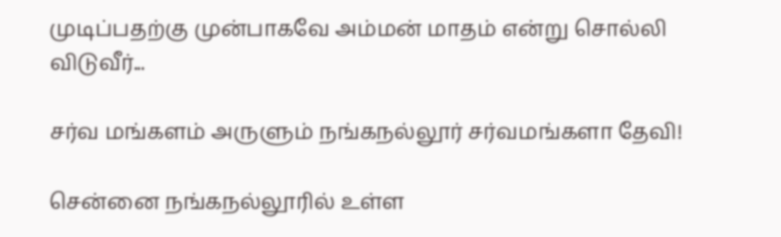முடிப்பதற்கு முன்பாகவே அம்மன் மாதம் என்று சொல்லி விடுவீர்...

சர்வ மங்களம் அருளும் நங்கநல்லூர் சர்வமங்களா தேவி!

சென்னை நங்கநல்லூரில் உள்ள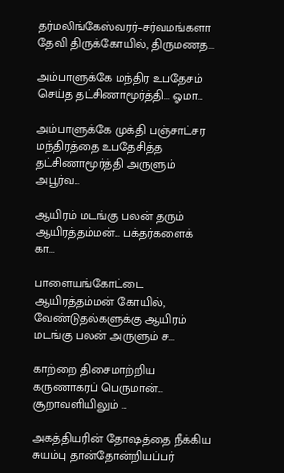தர்மலிங்கேஸ்வரர்–சர்வமங்களா தேவி திருக்கோயில், திருமணத...

அம்பாளுக்கே மந்திர உபதேசம் செய்த தட்சிணாமூர்த்தி... ஓமா...

அம்பாளுக்கே முக்தி பஞ்சாட்சர மந்திரத்தை உபதேசித்த தட்சிணாமூர்த்தி அருளும் அபூர்வ...

ஆயிரம் மடங்கு பலன் தரும் ஆயிரத்தம்மன்... பக்தர்களைக் கா...

பாளையங்கோட்டை ஆயிரத்தம்மன் கோயில், வேண்டுதல்களுக்கு ஆயிரம் மடங்கு பலன் அருளும் ச...

காற்றை திசைமாற்றிய கருணாகரப் பெருமான்... சூறாவளியிலும் ...

அகத்தியரின் தோஷத்தை நீக்கிய சுயம்பு தான்தோன்றியப்பர்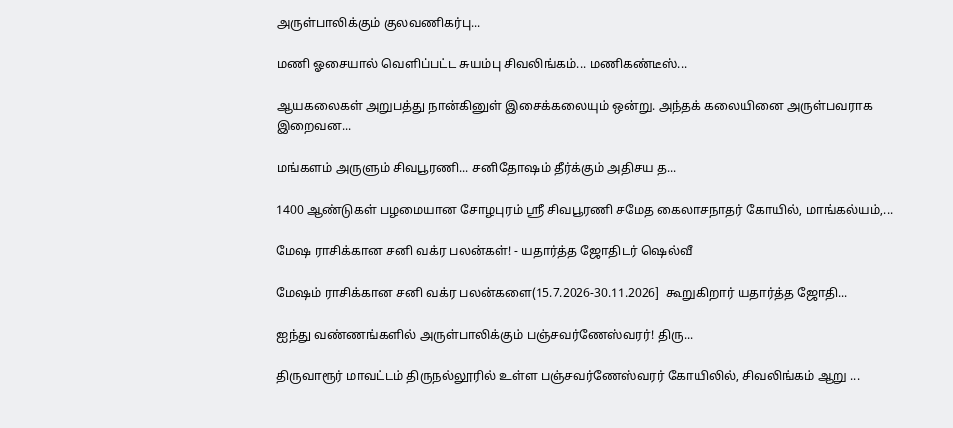அருள்பாலிக்கும் குலவணிகர்பு...

மணி ஓசையால் வெளிப்பட்ட சுயம்பு சிவலிங்கம்... மணிகண்டீஸ்...

ஆயகலைகள் அறுபத்து நான்கினுள் இசைக்கலையும் ஒன்று. அந்தக் கலையினை அருள்பவராக இறைவன...

மங்களம் அருளும் சிவபூரணி... சனிதோஷம் தீர்க்கும் அதிசய த...

1400 ஆண்டுகள் பழமையான சோழபுரம் ஸ்ரீ சிவபூரணி சமேத கைலாசநாதர் கோயில், மாங்கல்யம்,...

மேஷ ராசிக்கான சனி வக்ர பலன்கள்! - யதார்த்த ஜோதிடர் ஷெல்வீ

மேஷம் ராசிக்கான சனி வக்ர பலன்களை(15.7.2026-30.11.2026]  கூறுகிறார் யதார்த்த ஜோதி...

ஐந்து வண்ணங்களில் அருள்பாலிக்கும் பஞ்சவர்ணேஸ்வரர்! திரு...

திருவாரூர் மாவட்டம் திருநல்லூரில் உள்ள பஞ்சவர்ணேஸ்வரர் கோயிலில், சிவலிங்கம் ஆறு ...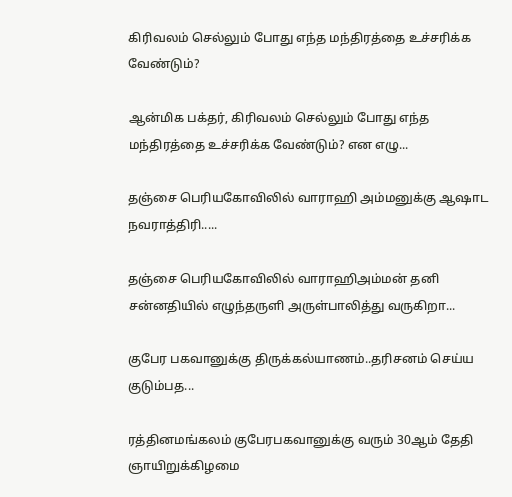கிரிவலம் செல்லும் போது எந்த மந்திரத்தை உச்சரிக்க வேண்டும்?

ஆன்மிக பக்தர், கிரிவலம் செல்லும் போது எந்த மந்திரத்தை உச்சரிக்க வேண்டும்? என எழு...

தஞ்சை பெரியகோவிலில் வாராஹி அம்மனுக்கு ஆஷாட நவராத்திரி.....

தஞ்சை பெரியகோவிலில் வாராஹிஅம்மன் தனி சன்னதியில் எழுந்தருளி அருள்பாலித்து வருகிறா...

குபேர பகவானுக்கு திருக்கல்யாணம்..தரிசனம் செய்ய குடும்பத...

ரத்தினமங்கலம் குபேரபகவானுக்கு வரும் 30ஆம் தேதி ஞாயிறுக்கிழமை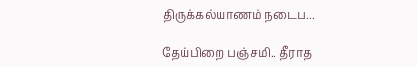திருக்கல்யாணம் நடைப...

தேய்பிறை பஞ்சமி.. தீராத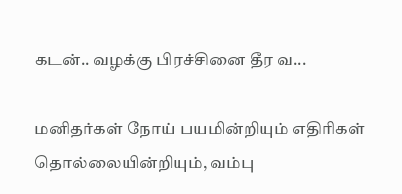கடன்.. வழக்கு பிரச்சினை தீர வ...

மனிதர்கள் நோய் பயமின்றியும் எதிரிகள் தொல்லையின்றியும், வம்பு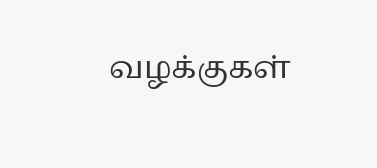வழக்குகள்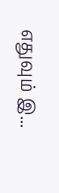எதுவும் இ...